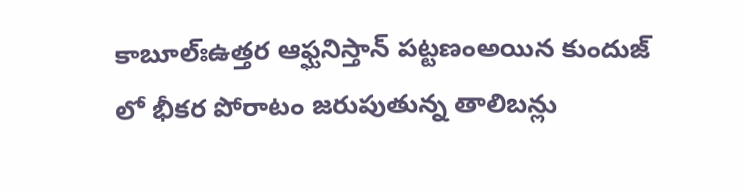కాబూల్‌ఃఉత్తర ఆఫ్ఘనిస్తాన్‌ పట్టణంఅయిన కుందుజ్‌ లో భీకర పోరాటం జరుపుతున్న తాలిబన్లు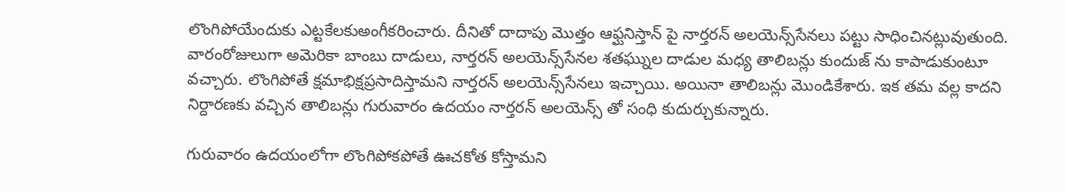లొంగిపోయేందుకు ఎట్టకేలకుఅంగీకరించారు. దీనితో దాదాపు మొత్తం ఆఫ్ఘనిస్తాన్‌ పై నార్తరన్‌ అలయెన్స్‌సేనలు పట్టు సాధించినట్లువుతుంది. వారంరోజులుగా అమెరికా బాంబు దాడులు, నార్తరన్‌ అలయెన్స్‌సేనల శతఘ్నుల దాడుల మధ్య తాలిబన్లు కుందుజ్‌ ను కాపాడుకుంటూ వచ్చారు. లొంగిపోతే క్షమాభిక్షప్రసాదిస్తామని నార్తరన్‌ అలయెన్స్‌సేనలు ఇచ్చాయి. అయినా తాలిబన్లు మొండికేశారు. ఇక తమ వల్ల కాదని నిర్దారణకు వచ్చిన తాలిబన్లు గురువారం ఉదయం నార్తరన్‌ అలయెన్స్‌ తో సంధి కుదుర్చుకున్నారు.

గురువారం ఉదయంలోగా లొంగిపోకపోతే ఊచకోత కోస్తామని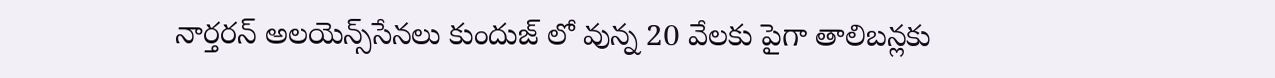నార్తరన్‌ అలయెన్స్‌సేనలు కుందుజ్‌ లో వున్న 20 వేలకు పైగా తాలిబన్లకు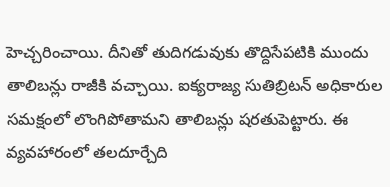హెచ్చరించాయి. దీనితో తుదిగడువుకు తొద్దిసేపటికి ముందు తాలిబన్లు రాజీకి వచ్చాయి. ఐక్యరాజ్య సుతిబ్రిటన్‌ అధికారుల సమక్షంలో లొంగిపోతామని తాలిబన్లు షరతుపెట్టారు. ఈ వ్యవహారంలో తలదూర్చేది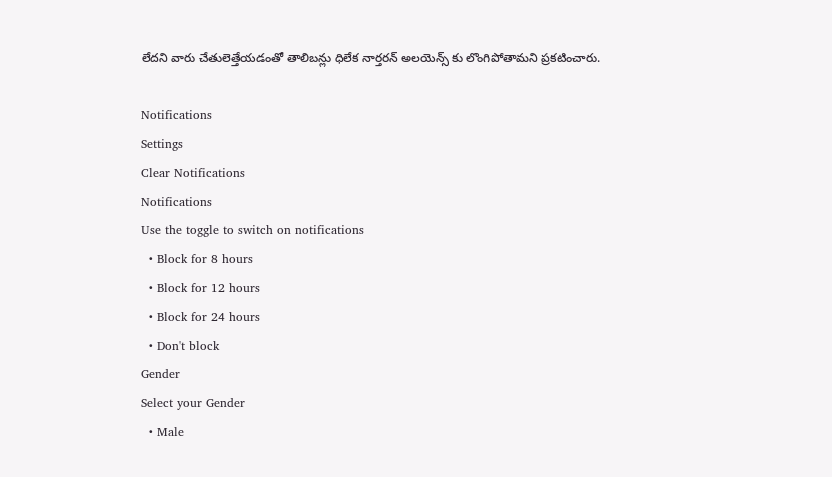లేదని వారు చేతులెత్తేయడంతో తాలిబన్లు ధిలేక నార్తరన్‌ అలయెన్స్‌ కు లొంగిపోతామని ప్రకటించారు.

Notifications
Settings
Clear Notifications
Notifications
Use the toggle to switch on notifications
  • Block for 8 hours
  • Block for 12 hours
  • Block for 24 hours
  • Don't block
Gender
Select your Gender
  • Male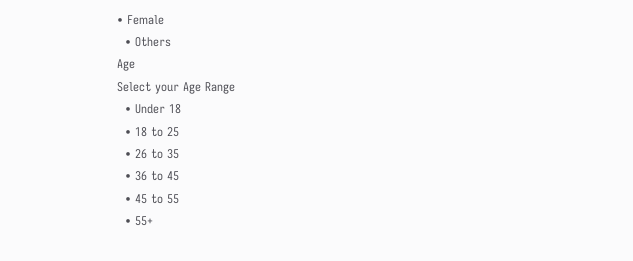• Female
  • Others
Age
Select your Age Range
  • Under 18
  • 18 to 25
  • 26 to 35
  • 36 to 45
  • 45 to 55
  • 55+